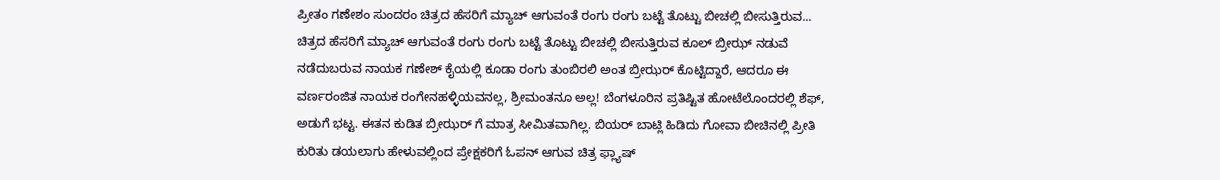ಪ್ರೀತಂ ಗಣೇಶಂ ಸುಂದರಂ ಚಿತ್ರದ ಹೆಸರಿಗೆ ಮ್ಯಾಚ್ ಆಗುವಂತೆ ರಂಗು ರಂಗು ಬಟ್ಟೆ ತೊಟ್ಟು ಬೀಚಲ್ಲಿ ಬೀಸುತ್ತಿರುವ... ಚಿತ್ರದ ಹೆಸರಿಗೆ ಮ್ಯಾಚ್ ಆಗುವಂತೆ ರಂಗು ರಂಗು ಬಟ್ಟೆ ತೊಟ್ಟು ಬೀಚಲ್ಲಿ ಬೀಸುತ್ತಿರುವ ಕೂಲ್ ಬ್ರೀಝ್ ನಡುವೆ ನಡೆದುಬರುವ ನಾಯಕ ಗಣೇಶ್ ಕೈಯಲ್ಲಿ ಕೂಡಾ ರಂಗು ತುಂಬಿರಲಿ ಅಂತ ಬ್ರೀಝರ್ ಕೊಟ್ಟಿದ್ದಾರೆ, ಆದರೂ ಈ ವರ್ಣರಂಜಿತ ನಾಯಕ ರಂಗೇನಹಳ್ಳಿಯವನಲ್ಲ, ಶ್ರೀಮಂತನೂ ಅಲ್ಲ! ಬೆಂಗಳೂರಿನ ಪ್ರತಿಷ್ಟಿತ ಹೋಟೆಲೊಂದರಲ್ಲಿ ಶೆಫ್, ಅಡುಗೆ ಭಟ್ಟ. ಈತನ ಕುಡಿತ ಬ್ರೀಝರ್ ಗೆ ಮಾತ್ರ ಸೀಮಿತವಾಗಿಲ್ಲ. ಬಿಯರ್ ಬಾಟ್ಲಿ ಹಿಡಿದು ಗೋವಾ ಬೀಚಿನಲ್ಲಿ ಪ್ರೀತಿ ಕುರಿತು ಡಯಲಾಗು ಹೇಳುವಲ್ಲಿಂದ ಪ್ರೇಕ್ಷಕರಿಗೆ ಓಪನ್ ಆಗುವ ಚಿತ್ರ ಫ್ಲ್ಯಾಷ್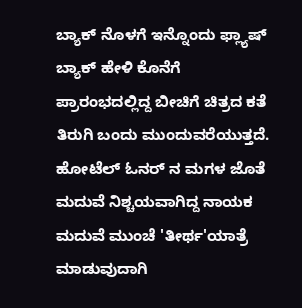ಬ್ಯಾಕ್ ನೊಳಗೆ ಇನ್ನೊಂದು ಫ್ಲ್ಯಾಷ್ ಬ್ಯಾಕ್ ಹೇಳಿ ಕೊನೆಗೆ ಪ್ರಾರಂಭದಲ್ಲಿದ್ದ ಬೀಚಿಗೆ ಚಿತ್ರದ ಕತೆ ತಿರುಗಿ ಬಂದು ಮುಂದುವರೆಯುತ್ತದೆ. ಹೋಟೆಲ್ ಓನರ್ ನ ಮಗಳ ಜೊತೆ ಮದುವೆ ನಿಶ್ಚಯವಾಗಿದ್ದ ನಾಯಕ ಮದುವೆ ಮುಂಚೆ 'ತೀರ್ಥ'ಯಾತ್ರೆ ಮಾಡುವುದಾಗಿ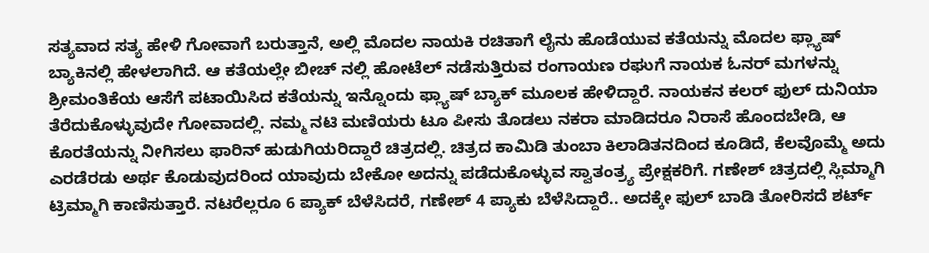ಸತ್ಯವಾದ ಸತ್ಯ ಹೇಳಿ ಗೋವಾಗೆ ಬರುತ್ತಾನೆ, ಅಲ್ಲಿ ಮೊದಲ ನಾಯಕಿ ರಚಿತಾಗೆ ಲೈನು ಹೊಡೆಯುವ ಕತೆಯನ್ನು ಮೊದಲ ಫ್ಲ್ಯಾಷ್ ಬ್ಯಾಕಿನಲ್ಲಿ ಹೇಳಲಾಗಿದೆ. ಆ ಕತೆಯಲ್ಲೇ ಬೀಚ್ ನಲ್ಲಿ ಹೋಟೆಲ್ ನಡೆಸುತ್ತಿರುವ ರಂಗಾಯಣ ರಘುಗೆ ನಾಯಕ ಓನರ್ ಮಗಳನ್ನು ಶ್ರೀಮಂತಿಕೆಯ ಆಸೆಗೆ ಪಟಾಯಿಸಿದ ಕತೆಯನ್ನು ಇನ್ನೊಂದು ಫ್ಲ್ಯಾಷ್ ಬ್ಯಾಕ್ ಮೂಲಕ ಹೇಳಿದ್ದಾರೆ. ನಾಯಕನ ಕಲರ್ ಫುಲ್ ದುನಿಯಾ ತೆರೆದುಕೊಳ್ಳುವುದೇ ಗೋವಾದಲ್ಲಿ. ನಮ್ಮ ನಟಿ ಮಣಿಯರು ಟೂ ಪೀಸು ತೊಡಲು ನಕರಾ ಮಾಡಿದರೂ ನಿರಾಸೆ ಹೊಂದಬೇಡಿ, ಆ ಕೊರತೆಯನ್ನು ನೀಗಿಸಲು ಫಾರಿನ್ ಹುಡುಗಿಯರಿದ್ದಾರೆ ಚಿತ್ರದಲ್ಲಿ. ಚಿತ್ರದ ಕಾಮಿಡಿ ತುಂಬಾ ಕಿಲಾಡಿತನದಿಂದ ಕೂಡಿದೆ, ಕೆಲವೊಮ್ಮೆ ಅದು ಎರಡೆರಡು ಅರ್ಥ ಕೊಡುವುದರಿಂದ ಯಾವುದು ಬೇಕೋ ಅದನ್ನು ಪಡೆದುಕೊಳ್ಳುವ ಸ್ವಾತಂತ್ರ್ಯ ಪ್ರೇಕ್ಷಕರಿಗೆ. ಗಣೇಶ್ ಚಿತ್ರದಲ್ಲಿ ಸ್ಲಿಮ್ಮಾಗಿ ಟ್ರಿಮ್ಮಾಗಿ ಕಾಣಿಸುತ್ತಾರೆ. ನಟರೆಲ್ಲರೂ 6 ಪ್ಯಾಕ್ ಬೆಳೆಸಿದರೆ, ಗಣೇಶ್ 4 ಪ್ಯಾಕು ಬೆಳೆಸಿದ್ದಾರೆ.. ಅದಕ್ಕೇ ಫುಲ್ ಬಾಡಿ ತೋರಿಸದೆ ಶರ್ಟ್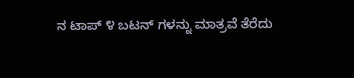ನ ಟಾಪ್ ೪ ಬಟನ್ ಗಳನ್ನು ಮಾತ್ರವೆ ತೆರೆದು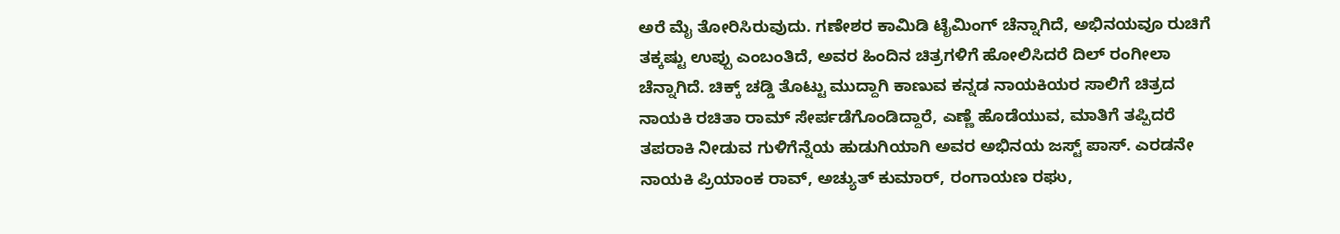ಅರೆ ಮೈ ತೋರಿಸಿರುವುದು. ಗಣೇಶರ ಕಾಮಿಡಿ ಟೈಮಿಂಗ್ ಚೆನ್ನಾಗಿದೆ, ಅಭಿನಯವೂ ರುಚಿಗೆ ತಕ್ಕಷ್ಟು ಉಪ್ಪು ಎಂಬಂತಿದೆ, ಅವರ ಹಿಂದಿನ ಚಿತ್ರಗಳಿಗೆ ಹೋಲಿಸಿದರೆ ದಿಲ್ ರಂಗೀಲಾ ಚೆನ್ನಾಗಿದೆ. ಚಿಕ್ಕ್ ಚಡ್ಡಿ ತೊಟ್ಟು ಮುದ್ದಾಗಿ ಕಾಣುವ ಕನ್ನಡ ನಾಯಕಿಯರ ಸಾಲಿಗೆ ಚಿತ್ರದ ನಾಯಕಿ ರಚಿತಾ ರಾಮ್ ಸೇರ್ಪಡೆಗೊಂಡಿದ್ದಾರೆ, ಎಣ್ಣೆ ಹೊಡೆಯುವ, ಮಾತಿಗೆ ತಪ್ಪಿದರೆ ತಪರಾಕಿ ನೀಡುವ ಗುಳಿಗೆನ್ನೆಯ ಹುಡುಗಿಯಾಗಿ ಅವರ ಅಭಿನಯ ಜಸ್ಟ್ ಪಾಸ್. ಎರಡನೇ ನಾಯಕಿ ಪ್ರಿಯಾಂಕ ರಾವ್, ಅಚ್ಯುತ್ ಕುಮಾರ್, ರಂಗಾಯಣ ರಘು,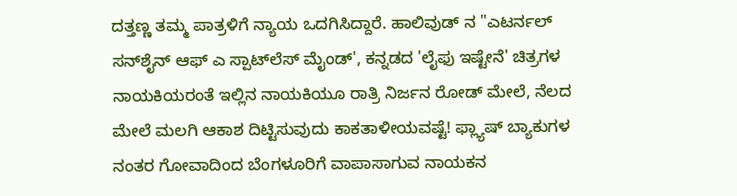ದತ್ತಣ್ಣ ತಮ್ಮ ಪಾತ್ರಳಿಗೆ ನ್ಯಾಯ ಒದಗಿಸಿದ್ದಾರೆ. ಹಾಲಿವುಡ್ ನ "ಎಟರ್ನಲ್ ಸನ್‌ಶೈನ್ ಆಫ್ ಎ ಸ್ಪಾಟ್‌ಲೆಸ್ ಮೈಂಡ್', ಕನ್ನಡದ 'ಲೈಫು ಇಷ್ಟೇನೆ' ಚಿತ್ರಗಳ ನಾಯಕಿಯರಂತೆ ಇಲ್ಲಿನ ನಾಯಕಿಯೂ ರಾತ್ರಿ ನಿರ್ಜನ ರೋಡ್ ಮೇಲೆ, ನೆಲದ ಮೇಲೆ ಮಲಗಿ ಆಕಾಶ ದಿಟ್ಟಿಸುವುದು ಕಾಕತಾಳೀಯವಷ್ಟೆ! ಫ್ಲ್ಯಾಷ್ ಬ್ಯಾಕುಗಳ ನಂತರ ಗೋವಾದಿಂದ ಬೆಂಗಳೂರಿಗೆ ವಾಪಾಸಾಗುವ ನಾಯಕನ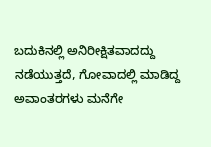ಬದುಕಿನಲ್ಲಿ ಅನಿರೀಕ್ಷಿತವಾದದ್ದು ನಡೆಯುತ್ತದೆ, ಗೋವಾದಲ್ಲಿ ಮಾಡಿದ್ದ ಅವಾಂತರಗಳು ಮನೆಗೇ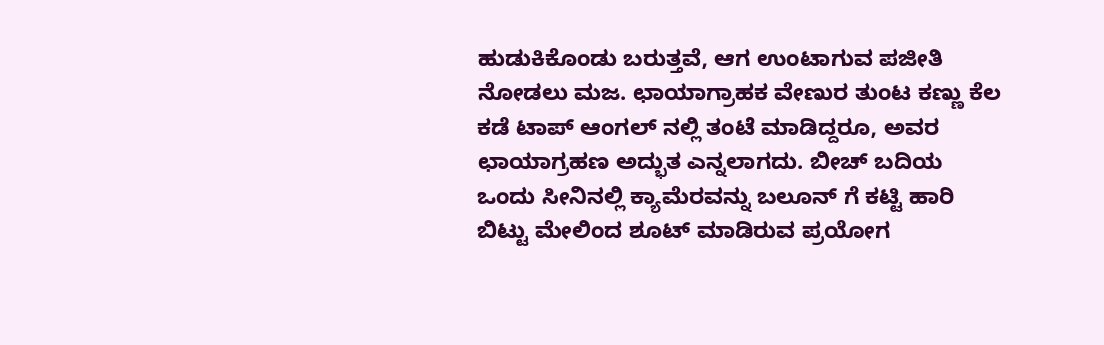ಹುಡುಕಿಕೊಂಡು ಬರುತ್ತವೆ, ಆಗ ಉಂಟಾಗುವ ಪಜೀತಿ ನೋಡಲು ಮಜ. ಛಾಯಾಗ್ರಾಹಕ ವೇಣುರ ತುಂಟ ಕಣ್ಣು ಕೆಲ ಕಡೆ ಟಾಪ್ ಆಂಗಲ್ ನಲ್ಲಿ ತಂಟೆ ಮಾಡಿದ್ದರೂ, ಅವರ ಛಾಯಾಗ್ರಹಣ ಅದ್ಭುತ ಎನ್ನಲಾಗದು. ಬೀಚ್ ಬದಿಯ ಒಂದು ಸೀನಿನಲ್ಲಿ ಕ್ಯಾಮೆರವನ್ನು ಬಲೂನ್ ಗೆ ಕಟ್ಟಿ ಹಾರಿ ಬಿಟ್ಟು ಮೇಲಿಂದ ಶೂಟ್ ಮಾಡಿರುವ ಪ್ರಯೋಗ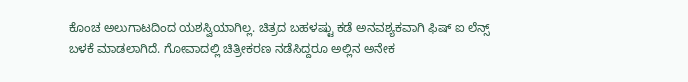ಕೊಂಚ ಅಲುಗಾಟದಿಂದ ಯಶಸ್ವಿಯಾಗಿಲ್ಲ. ಚಿತ್ರದ ಬಹಳಷ್ಟು ಕಡೆ ಅನವಶ್ಯಕವಾಗಿ ಫಿಷ್ ಐ ಲೆನ್ಸ್ ಬಳಕೆ ಮಾಡಲಾಗಿದೆ. ಗೋವಾದಲ್ಲಿ ಚಿತ್ರೀಕರಣ ನಡೆಸಿದ್ದರೂ ಅಲ್ಲಿನ ಅನೇಕ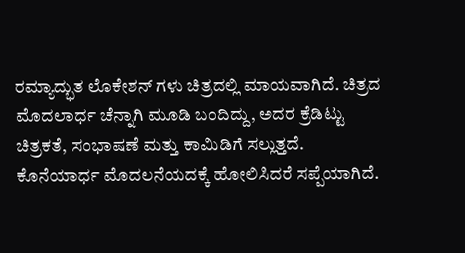ರಮ್ಯಾದ್ಭುತ ಲೊಕೇಶನ್ ಗಳು ಚಿತ್ರದಲ್ಲಿ ಮಾಯವಾಗಿದೆ. ಚಿತ್ರದ ಮೊದಲಾರ್ಧ ಚೆನ್ನಾಗಿ ಮೂಡಿ ಬಂದಿದ್ದು, ಅದರ ಕ್ರೆಡಿಟ್ಟು ಚಿತ್ರಕತೆ, ಸಂಭಾಷಣೆ ಮತ್ತು ಕಾಮಿಡಿಗೆ ಸಲ್ಲುತ್ತದೆ. ಕೊನೆಯಾರ್ಧ ಮೊದಲನೆಯದಕ್ಕೆ ಹೋಲಿಸಿದರೆ ಸಪ್ಪೆಯಾಗಿದೆ.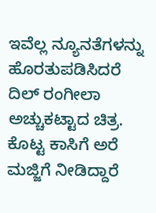ಇವೆಲ್ಲ ನ್ಯೂನತೆಗಳನ್ನು ಹೊರತುಪಡಿಸಿದರೆ ದಿಲ್ ರಂಗೀಲಾ ಅಚ್ಚುಕಟ್ಟಾದ ಚಿತ್ರ. ಕೊಟ್ಟ ಕಾಸಿಗೆ ಅರೆ ಮಜ್ಜಿಗೆ ನೀಡಿದ್ದಾರೆ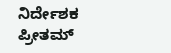ನಿರ್ದೇಶಕ ಪ್ರೀತಮ್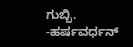ಗುಬ್ಬಿ. -ಹರ್ಷವರ್ಧನ್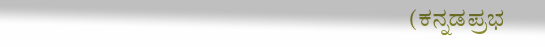(ಕನ್ನಡಪ್ರಭ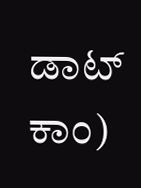ಡಾಟ್ ಕಾಂ)